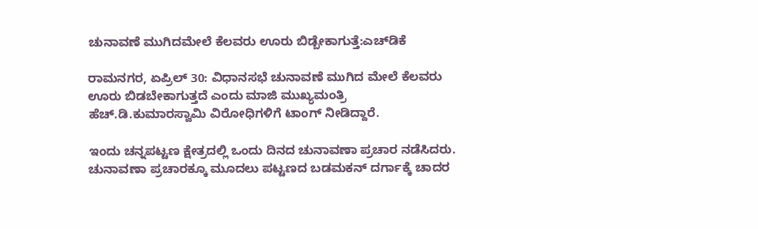ಚುನಾವಣೆ ಮುಗಿದಮೇಲೆ ಕೆಲವರು ಊರು ಬಿಡ್ಬೇಕಾಗುತ್ತೆ:ಎಚ್‌ಡಿಕೆ

ರಾಮನಗರ, ಏಪ್ರಿಲ್ 30: ವಿಧಾನಸಭೆ ಚುನಾವಣೆ ಮುಗಿದ ಮೇಲೆ ಕೆಲವರು ಊರು ಬಿಡಬೇಕಾಗುತ್ತದೆ ಎಂದು ಮಾಜಿ ಮುಖ್ಯಮಂತ್ರಿ ಹೆಚ್.ಡಿ.ಕುಮಾರಸ್ವಾಮಿ ವಿರೋಧಿಗಳಿಗೆ ಟಾಂಗ್ ನೀಡಿದ್ದಾರೆ.

ಇಂದು ಚನ್ನಪಟ್ಟಣ ಕ್ಷೇತ್ರದಲ್ಲಿ ಒಂದು ದಿನದ ಚುನಾವಣಾ ಪ್ರಚಾರ ನಡೆಸಿದರು. ಚುನಾವಣಾ ಪ್ರಚಾರಕ್ಕೂ ಮೂದಲು ಪಟ್ಟಣದ ಬಡಮಕನ್ ದರ್ಗಾಕ್ಕೆ ಚಾದರ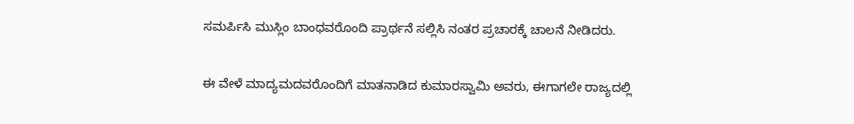ಸಮರ್ಪಿಸಿ ಮುಸ್ಲಿಂ ಬಾಂಧವರೊಂದಿ ಪ್ರಾರ್ಥನೆ ಸಲ್ಲಿಸಿ ನಂತರ ಪ್ರಚಾರಕ್ಕೆ ಚಾಲನೆ ನೀಡಿದರು.

ಈ ವೇಳೆ ಮಾದ್ಯಮದವರೊಂದಿಗೆ ಮಾತನಾಡಿದ ಕುಮಾರಸ್ವಾಮಿ ಅವರು, ಈಗಾಗಲೇ ರಾಜ್ಯದಲ್ಲಿ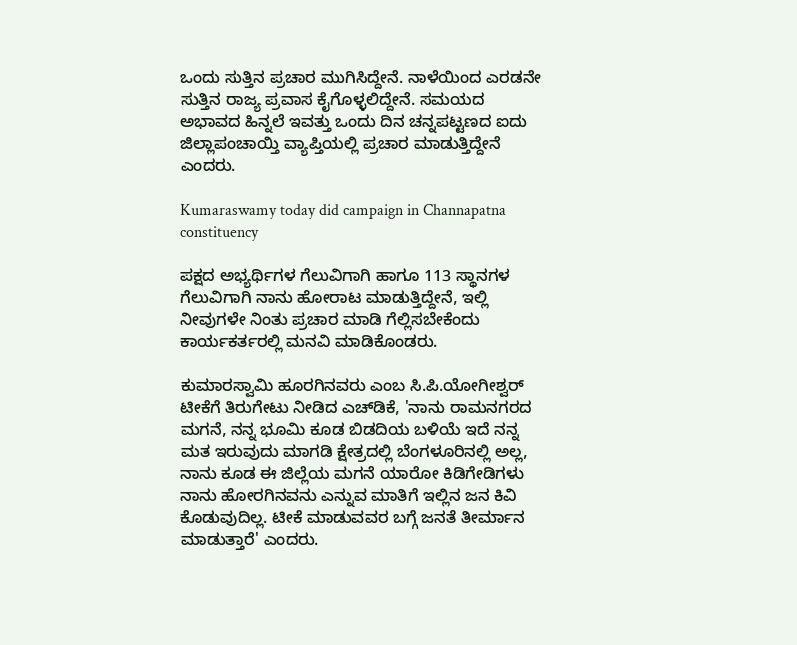ಒಂದು ಸುತ್ತಿನ ಪ್ರಚಾರ ಮುಗಿಸಿದ್ದೇನೆ. ನಾಳೆಯಿಂದ ಎರಡನೇ ಸುತ್ತಿನ ರಾಜ್ಯ ಪ್ರವಾಸ ಕೈಗೊಳ್ಳಲಿದ್ದೇನೆ. ಸಮಯದ ಅಭಾವದ ಹಿನ್ನಲೆ ಇವತ್ತು ಒಂದು ದಿನ ಚನ್ನಪಟ್ಟಣದ ಐದು ಜಿಲ್ಲಾಪಂಚಾಯ್ತಿ ವ್ಯಾಪ್ತಿಯಲ್ಲಿ ಪ್ರಚಾರ ಮಾಡುತ್ತಿದ್ದೇನೆ ಎಂದರು.

Kumaraswamy today did campaign in Channapatna constituency

ಪಕ್ಷದ ಅಭ್ಯರ್ಥಿಗಳ ಗೆಲುವಿಗಾಗಿ ಹಾಗೂ 113 ಸ್ಥಾನಗಳ ಗೆಲುವಿಗಾಗಿ ನಾನು ಹೋರಾಟ ಮಾಡುತ್ತಿದ್ದೇನೆ, ಇಲ್ಲಿ ನೀವುಗಳೇ ನಿಂತು ಪ್ರಚಾರ ಮಾಡಿ ಗೆಲ್ಲಿಸಬೇಕೆಂದು ಕಾರ್ಯಕರ್ತರಲ್ಲಿ ಮನವಿ ಮಾಡಿಕೊಂಡರು.

ಕುಮಾರಸ್ವಾಮಿ ಹೂರಗಿನವರು ಎಂಬ ಸಿ.ಪಿ.ಯೋಗೀಶ್ವರ್‌ ಟೀಕೆಗೆ ತಿರುಗೇಟು ನೀಡಿದ ಎಚ್‌ಡಿಕೆ, 'ನಾನು ರಾಮನಗರದ ಮಗನೆ, ನನ್ನ ಭೂಮಿ ಕೂಡ ಬಿಡದಿಯ ಬಳಿಯೆ ಇದೆ ನನ್ನ ಮತ ಇರುವುದು ಮಾಗಡಿ ಕ್ಷೇತ್ರದಲ್ಲಿ ಬೆಂಗಳೂರಿನಲ್ಲಿ ಅಲ್ಲ, ನಾನು ಕೂಡ ಈ ಜಿಲ್ಲೆಯ ಮಗನೆ ಯಾರೋ ಕಿಡಿಗೇಡಿಗಳು ನಾನು ಹೋರಗಿನವನು ಎನ್ನುವ ಮಾತಿಗೆ ಇಲ್ಲಿನ ಜನ ಕಿವಿ ಕೊಡುವುದಿಲ್ಲ. ಟೀಕೆ ಮಾಡುವವರ ಬಗ್ಗೆ ಜನತೆ ತೀರ್ಮಾನ ಮಾಡುತ್ತಾರೆ' ಎಂದರು.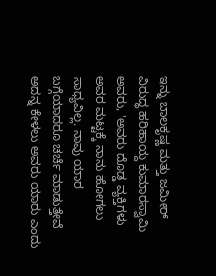ಇನ್ನು ಬಾಲಕೃಷ್ಣ ಮತ್ತು ಜಮೀರ್ ವಿರುದ್ಧ ಹರಿಹಾಯ್ದ ಕುಮಾರಸ್ವಾಮಿ ಅವರು, 'ಅವರು ದೊಡ್ಡ ವ್ಯಕ್ತಿಗಳು ಅವರ ಮಟ್ಟಕ್ಕೆ ನಾನು ಹೋಗಲು ಸಾಧ್ಯವಿಲ್ಲ. ನಾವು ಯಾರ ಬಗ್ಗೆಯಾದರೂ ಚರ್ಚೆ ಮಾಡುತ್ತೇವೆ ಅದನ್ನ ಕೇಳಲು ಅವರು ಯಾರು ಎಂದು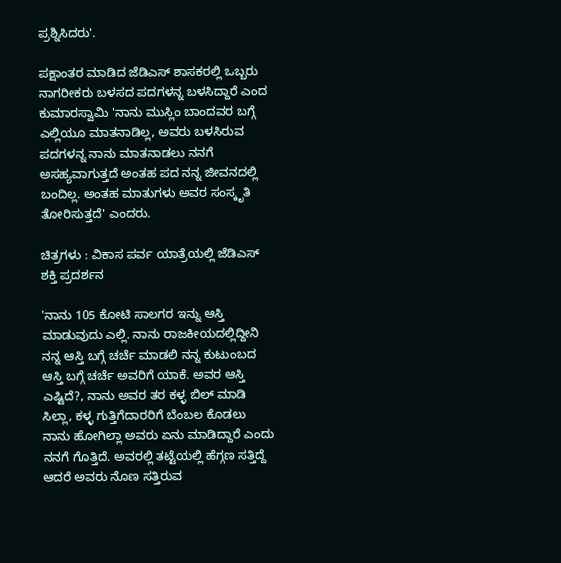ಪ್ರಶ್ನಿಸಿದರು'.

ಪಕ್ಷಾಂತರ ಮಾಡಿದ ಜೆಡಿಎಸ್‌ ಶಾಸಕರಲ್ಲಿ ಒಬ್ಬರು ನಾಗರೀಕರು ಬಳಸದ ಪದಗಳನ್ನ ಬಳಸಿದ್ದಾರೆ ಎಂದ ಕುಮಾರಸ್ವಾಮಿ 'ನಾನು ಮುಸ್ಲಿಂ ಬಾಂದವರ ಬಗ್ಗೆ ಎಲ್ಲಿಯೂ ಮಾತನಾಡಿಲ್ಲ, ಅವರು ಬಳಸಿರುವ ಪದಗಳನ್ನ ನಾನು ಮಾತನಾಡಲು ನನಗೆ ಅಸಹ್ಯವಾಗುತ್ತದೆ ಅಂತಹ ಪದ ನನ್ನ ಜೀವನದಲ್ಲಿ ಬಂದಿಲ್ಲ. ಅಂತಹ ಮಾತುಗಳು ಅವರ ಸಂಸ್ಕೃತಿ ತೋರಿಸುತ್ತದೆ' ಎಂದರು.

ಚಿತ್ರಗಳು : ವಿಕಾಸ ಪರ್ವ ಯಾತ್ರೆಯಲ್ಲಿ ಜೆಡಿಎಸ್ ಶಕ್ತಿ ಪ್ರದರ್ಶನ

'ನಾನು 105 ಕೋಟಿ ಸಾಲಗರ ಇನ್ನು ಆಸ್ತಿ ಮಾಡುವುದು ಎಲ್ಲಿ. ನಾನು ರಾಜಕೀಯದಲ್ಲಿದ್ದೀನಿ ನನ್ನ ಆಸ್ತಿ ಬಗ್ಗೆ ಚರ್ಚೆ ಮಾಡಲಿ ನನ್ನ ಕುಟುಂಬದ ಆಸ್ತಿ ಬಗ್ಗೆ ಚರ್ಚೆ ಅವರಿಗೆ ಯಾಕೆ. ಅವರ ಆಸ್ತಿ ಎಷ್ಟಿದೆ?, ನಾನು ಅವರ ತರ ಕಳ್ಳ ಬಿಲ್ ಮಾಡಿ ಸಿಲ್ಲಾ, ಕಳ್ಳ ಗುತ್ತಿಗೆದಾರರಿಗೆ ಬೆಂಬಲ ಕೊಡಲು ನಾನು ಹೋಗಿಲ್ಲಾ ಅವರು ಏನು ಮಾಡಿದ್ದಾರೆ ಎಂದು ನನಗೆ ಗೊತ್ತಿದೆ. ಅವರಲ್ಲಿ ತಟ್ಟೆಯಲ್ಲಿ ಹೆಗ್ಗಣ ಸತ್ತಿದ್ದೆ ಆದರೆ ಅವರು ನೊಣ ಸತ್ತಿರುವ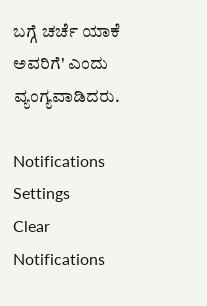ಬಗ್ಗೆ ಚರ್ಚೆ ಯಾಕೆ ಅವರಿಗೆ' ಎಂದು ವ್ಯಂಗ್ಯವಾಡಿದರು.

Notifications
Settings
Clear Notifications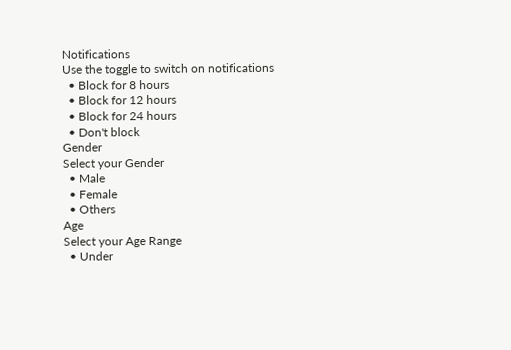Notifications
Use the toggle to switch on notifications
  • Block for 8 hours
  • Block for 12 hours
  • Block for 24 hours
  • Don't block
Gender
Select your Gender
  • Male
  • Female
  • Others
Age
Select your Age Range
  • Under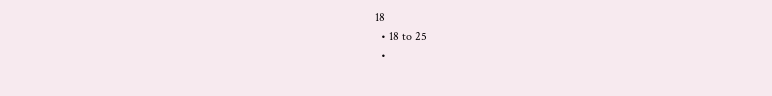18
  • 18 to 25
  •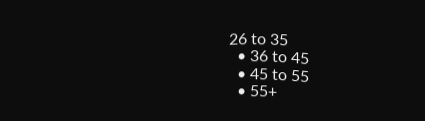26 to 35
  • 36 to 45
  • 45 to 55
  • 55+